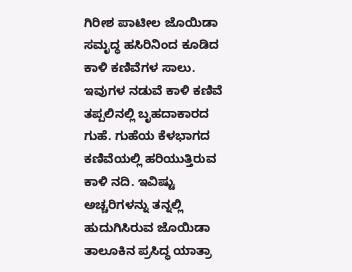ಗಿರೀಶ ಪಾಟೀಲ ಜೊಯಿಡಾ
ಸಮೃದ್ಧ ಹಸಿರಿನಿಂದ ಕೂಡಿದ ಕಾಳಿ ಕಣಿವೆಗಳ ಸಾಲು. ಇವುಗಳ ನಡುವೆ ಕಾಳಿ ಕಣಿವೆ ತಪ್ಪಲಿನಲ್ಲಿ ಬೃಹದಾಕಾರದ ಗುಹೆ. ಗುಹೆಯ ಕೆಳಭಾಗದ ಕಣಿವೆಯಲ್ಲಿ ಹರಿಯುತ್ತಿರುವ ಕಾಳಿ ನದಿ. ಇವಿಷ್ಟು ಅಚ್ಚರಿಗಳನ್ನು ತನ್ನಲ್ಲಿ ಹುದುಗಿಸಿರುವ ಜೊಯಿಡಾ ತಾಲೂಕಿನ ಪ್ರಸಿದ್ಧ ಯಾತ್ರಾ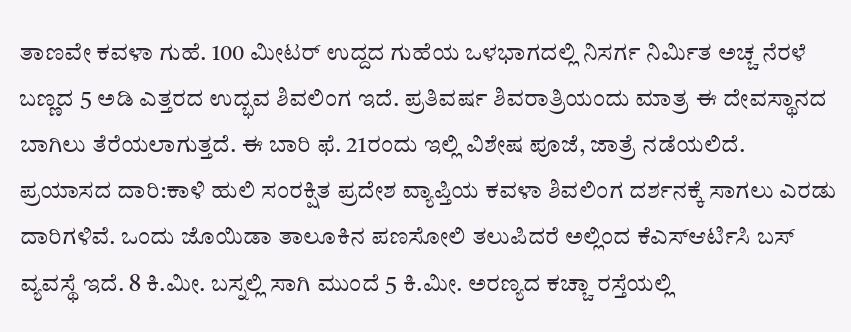ತಾಣವೇ ಕವಳಾ ಗುಹೆ. 100 ಮೀಟರ್ ಉದ್ದದ ಗುಹೆಯ ಒಳಭಾಗದಲ್ಲಿ ನಿಸರ್ಗ ನಿರ್ವಿುತ ಅಚ್ಚ ನೆರಳೆ ಬಣ್ಣದ 5 ಅಡಿ ಎತ್ತರದ ಉದ್ಭವ ಶಿವಲಿಂಗ ಇದೆ. ಪ್ರತಿವರ್ಷ ಶಿವರಾತ್ರಿಯಂದು ಮಾತ್ರ ಈ ದೇವಸ್ಥಾನದ ಬಾಗಿಲು ತೆರೆಯಲಾಗುತ್ತದೆ. ಈ ಬಾರಿ ಫೆ. 21ರಂದು ಇಲ್ಲಿ ವಿಶೇಷ ಪೂಜೆ, ಜಾತ್ರೆ ನಡೆಯಲಿದೆ.
ಪ್ರಯಾಸದ ದಾರಿ:ಕಾಳಿ ಹುಲಿ ಸಂರಕ್ಷಿತ ಪ್ರದೇಶ ವ್ಯಾಪ್ತಿಯ ಕವಳಾ ಶಿವಲಿಂಗ ದರ್ಶನಕ್ಕೆ ಸಾಗಲು ಎರಡು ದಾರಿಗಳಿವೆ. ಒಂದು ಜೊಯಿಡಾ ತಾಲೂಕಿನ ಪಣಸೋಲಿ ತಲುಪಿದರೆ ಅಲ್ಲಿಂದ ಕೆಎಸ್ಆರ್ಟಿಸಿ ಬಸ್ ವ್ಯವಸ್ಥೆ ಇದೆ. 8 ಕಿ.ಮೀ. ಬಸ್ನಲ್ಲಿ ಸಾಗಿ ಮುಂದೆ 5 ಕಿ.ಮೀ. ಅರಣ್ಯದ ಕಚ್ಚಾ ರಸ್ತೆಯಲ್ಲಿ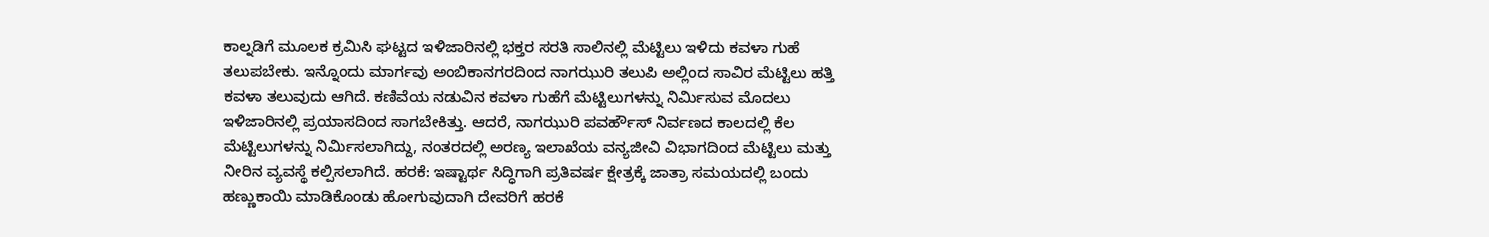ಕಾಲ್ನಡಿಗೆ ಮೂಲಕ ಕ್ರಮಿಸಿ ಘಟ್ಟದ ಇಳಿಜಾರಿನಲ್ಲಿ ಭಕ್ತರ ಸರತಿ ಸಾಲಿನಲ್ಲಿ ಮೆಟ್ಟಿಲು ಇಳಿದು ಕವಳಾ ಗುಹೆ ತಲುಪಬೇಕು. ಇನ್ನೊಂದು ಮಾರ್ಗವು ಅಂಬಿಕಾನಗರದಿಂದ ನಾಗಝುರಿ ತಲುಪಿ ಅಲ್ಲಿಂದ ಸಾವಿರ ಮೆಟ್ಟಿಲು ಹತ್ತಿ ಕವಳಾ ತಲುವುದು ಆಗಿದೆ. ಕಣಿವೆಯ ನಡುವಿನ ಕವಳಾ ಗುಹೆಗೆ ಮೆಟ್ಟಿಲುಗಳನ್ನು ನಿರ್ವಿುಸುವ ಮೊದಲು ಇಳಿಜಾರಿನಲ್ಲಿ ಪ್ರಯಾಸದಿಂದ ಸಾಗಬೇಕಿತ್ತು. ಆದರೆ, ನಾಗಝುರಿ ಪವರ್ಹೌಸ್ ನಿರ್ವಣದ ಕಾಲದಲ್ಲಿ ಕೆಲ ಮೆಟ್ಟಿಲುಗಳನ್ನು ನಿರ್ವಿುಸಲಾಗಿದ್ದು, ನಂತರದಲ್ಲಿ ಅರಣ್ಯ ಇಲಾಖೆಯ ವನ್ಯಜೀವಿ ವಿಭಾಗದಿಂದ ಮೆಟ್ಟಿಲು ಮತ್ತು ನೀರಿನ ವ್ಯವಸ್ಥೆ ಕಲ್ಪಿಸಲಾಗಿದೆ. ಹರಕೆ: ಇಷ್ಟಾರ್ಥ ಸಿದ್ಧಿಗಾಗಿ ಪ್ರತಿವರ್ಷ ಕ್ಷೇತ್ರಕ್ಕೆ ಜಾತ್ರಾ ಸಮಯದಲ್ಲಿ ಬಂದು ಹಣ್ಣುಕಾಯಿ ಮಾಡಿಕೊಂಡು ಹೋಗುವುದಾಗಿ ದೇವರಿಗೆ ಹರಕೆ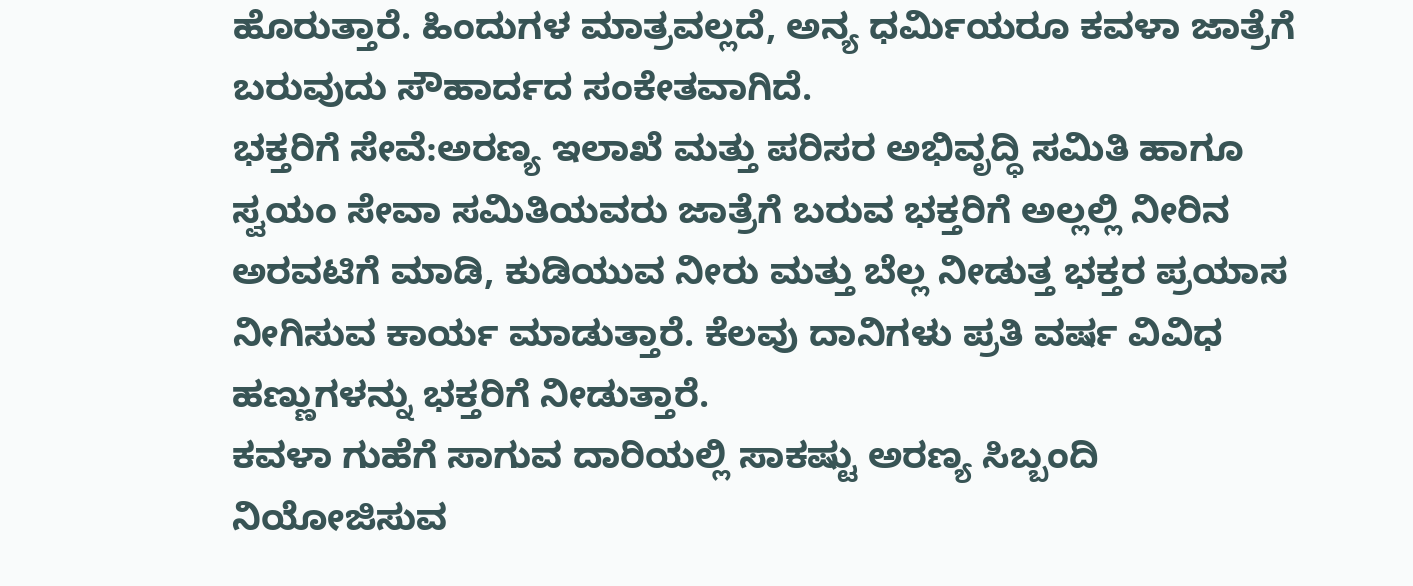ಹೊರುತ್ತಾರೆ. ಹಿಂದುಗಳ ಮಾತ್ರವಲ್ಲದೆ, ಅನ್ಯ ಧರ್ವಿುಯರೂ ಕವಳಾ ಜಾತ್ರೆಗೆ ಬರುವುದು ಸೌಹಾರ್ದದ ಸಂಕೇತವಾಗಿದೆ.
ಭಕ್ತರಿಗೆ ಸೇವೆ:ಅರಣ್ಯ ಇಲಾಖೆ ಮತ್ತು ಪರಿಸರ ಅಭಿವೃದ್ಧಿ ಸಮಿತಿ ಹಾಗೂ ಸ್ವಯಂ ಸೇವಾ ಸಮಿತಿಯವರು ಜಾತ್ರೆಗೆ ಬರುವ ಭಕ್ತರಿಗೆ ಅಲ್ಲಲ್ಲಿ ನೀರಿನ ಅರವಟಿಗೆ ಮಾಡಿ, ಕುಡಿಯುವ ನೀರು ಮತ್ತು ಬೆಲ್ಲ ನೀಡುತ್ತ ಭಕ್ತರ ಪ್ರಯಾಸ ನೀಗಿಸುವ ಕಾರ್ಯ ಮಾಡುತ್ತಾರೆ. ಕೆಲವು ದಾನಿಗಳು ಪ್ರತಿ ವರ್ಷ ವಿವಿಧ ಹಣ್ಣುಗಳನ್ನು ಭಕ್ತರಿಗೆ ನೀಡುತ್ತಾರೆ.
ಕವಳಾ ಗುಹೆಗೆ ಸಾಗುವ ದಾರಿಯಲ್ಲಿ ಸಾಕಷ್ಟು ಅರಣ್ಯ ಸಿಬ್ಬಂದಿ ನಿಯೋಜಿಸುವ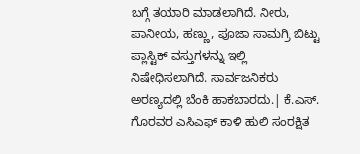ಬಗ್ಗೆ ತಯಾರಿ ಮಾಡಲಾಗಿದೆ. ನೀರು, ಪಾನೀಯ, ಹಣ್ಣು, ಪೂಜಾ ಸಾಮಗ್ರಿ ಬಿಟ್ಟು ಪ್ಲಾಸ್ಟಿಕ್ ವಸ್ತುಗಳನ್ನು ಇಲ್ಲಿ ನಿಷೇಧಿಸಲಾಗಿದೆ. ಸಾರ್ವಜನಿಕರು ಅರಣ್ಯದಲ್ಲಿ ಬೆಂಕಿ ಹಾಕಬಾರದು.| ಕೆ.ಎಸ್. ಗೊರವರ ಎಸಿಎಫ್ ಕಾಳಿ ಹುಲಿ ಸಂರಕ್ಷಿತ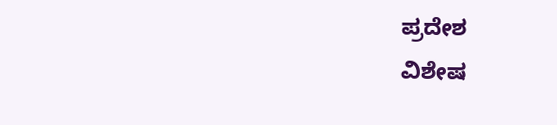ಪ್ರದೇಶ
ವಿಶೇಷ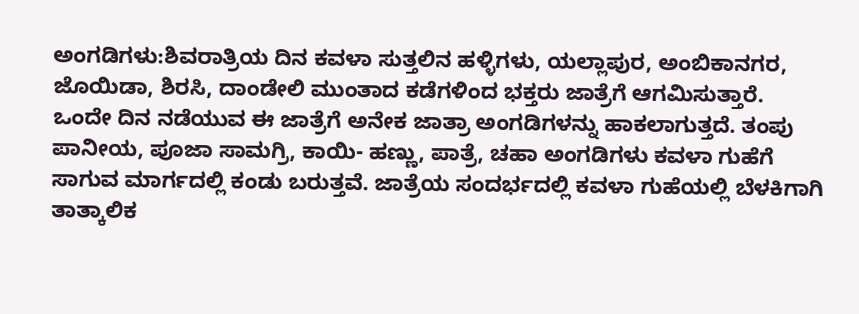ಅಂಗಡಿಗಳು:ಶಿವರಾತ್ರಿಯ ದಿನ ಕವಳಾ ಸುತ್ತಲಿನ ಹಳ್ಳಿಗಳು, ಯಲ್ಲಾಪುರ, ಅಂಬಿಕಾನಗರ, ಜೊಯಿಡಾ, ಶಿರಸಿ, ದಾಂಡೇಲಿ ಮುಂತಾದ ಕಡೆಗಳಿಂದ ಭಕ್ತರು ಜಾತ್ರೆಗೆ ಆಗಮಿಸುತ್ತಾರೆ. ಒಂದೇ ದಿನ ನಡೆಯುವ ಈ ಜಾತ್ರೆಗೆ ಅನೇಕ ಜಾತ್ರಾ ಅಂಗಡಿಗಳನ್ನು ಹಾಕಲಾಗುತ್ತದೆ. ತಂಪು ಪಾನೀಯ, ಪೂಜಾ ಸಾಮಗ್ರಿ, ಕಾಯಿ- ಹಣ್ಣು, ಪಾತ್ರೆ, ಚಹಾ ಅಂಗಡಿಗಳು ಕವಳಾ ಗುಹೆಗೆ ಸಾಗುವ ಮಾರ್ಗದಲ್ಲಿ ಕಂಡು ಬರುತ್ತವೆ. ಜಾತ್ರೆಯ ಸಂದರ್ಭದಲ್ಲಿ ಕವಳಾ ಗುಹೆಯಲ್ಲಿ ಬೆಳಕಿಗಾಗಿ ತಾತ್ಕಾಲಿಕ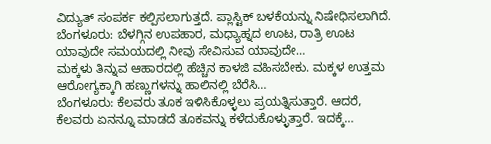ವಿದ್ಯುತ್ ಸಂಪರ್ಕ ಕಲ್ಪಿಸಲಾಗುತ್ತದೆ. ಪ್ಲಾಸ್ಟಿಕ್ ಬಳಕೆಯನ್ನು ನಿಷೇಧಿಸಲಾಗಿದೆ.
ಬೆಂಗಳೂರು: ಬೆಳಗ್ಗಿನ ಉಪಹಾರ, ಮಧ್ಯಾಹ್ನದ ಊಟ, ರಾತ್ರಿ ಊಟ ಯಾವುದೇ ಸಮಯದಲ್ಲಿ ನೀವು ಸೇವಿಸುವ ಯಾವುದೇ…
ಮಕ್ಕಳು ತಿನ್ನುವ ಆಹಾರದಲ್ಲಿ ಹೆಚ್ಚಿನ ಕಾಳಜಿ ವಹಿಸಬೇಕು. ಮಕ್ಕಳ ಉತ್ತಮ ಆರೋಗ್ಯಕ್ಕಾಗಿ ಹಣ್ಣುಗಳನ್ನು ಹಾಲಿನಲ್ಲಿ ಬೆರೆಸಿ…
ಬೆಂಗಳೂರು: ಕೆಲವರು ತೂಕ ಇಳಿಸಿಕೊಳ್ಳಲು ಪ್ರಯತ್ನಿಸುತ್ತಾರೆ. ಆದರೆ, ಕೆಲವರು ಏನನ್ನೂ ಮಾಡದೆ ತೂಕವನ್ನು ಕಳೆದುಕೊಳ್ಳುತ್ತಾರೆ. ಇದಕ್ಕೆ…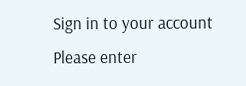Sign in to your account
Please enter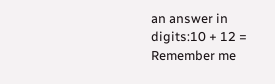an answer in digits:10 + 12 =
Remember me